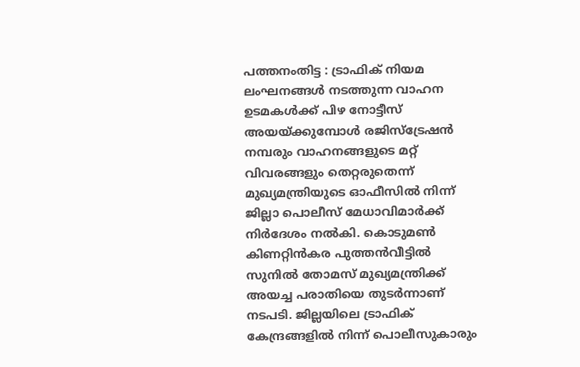പത്തനംതിട്ട : ട്രാഫിക് നിയമ ലംഘനങ്ങൾ നടത്തുന്ന വാഹന ഉടമകൾക്ക് പിഴ നോട്ടീസ് അയയ്ക്കുമ്പോൾ രജിസ്ട്രേഷൻ നമ്പരും വാഹനങ്ങളുടെ മറ്റ് വിവരങ്ങളും തെറ്റരുതെന്ന് മുഖ്യമന്ത്രിയുടെ ഓഫീസിൽ നിന്ന് ജില്ലാ പൊലീസ് മേധാവിമാർക്ക് നിർദേശം നൽകി. കൊടുമൺ കിണറ്റിൻകര പുത്തൻവീട്ടിൽ സുനിൽ തോമസ് മുഖ്യമന്ത്രിക്ക് അയച്ച പരാതിയെ തുടർന്നാണ് നടപടി. ജില്ലയിലെ ട്രാഫിക് കേന്ദ്രങ്ങളിൽ നിന്ന് പൊലീസുകാരും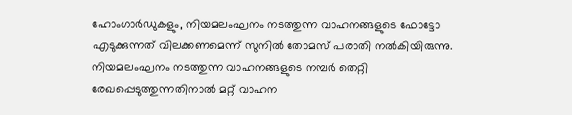ഹോംഗാർഡുകളും, നിയമലംഘനം നടത്തുന്ന വാഹനങ്ങളുടെ ഫോട്ടോ എടുക്കുന്നത് വിലക്കണമെന്ന് സുനിൽ തോമസ് പരാതി നൽകിയിരുന്നു. നിയമലംഘനം നടത്തുന്ന വാഹനങ്ങളുടെ നമ്പർ തെറ്റി രേഖപ്പെടുത്തുന്നതിനാൽ മറ്റ് വാഹന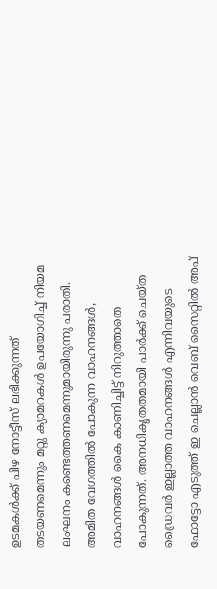ഉടമകൾക്ക് പിഴ നോട്ടീസ് ലഭിക്കുന്നത് തടയണമെന്നും മറ്റു ക്യാമറകൾ ഉപയോഗിച്ച് നിയമ ലംഘനം കണ്ടെത്തണമെന്നുമായിരുന്നു പരാതി.
അമിത വേഗത്തിൽ പോകുന്ന വാഹനങ്ങൾ, വാഹനങ്ങൾ കൈ കാണിച്ചിട്ട് നിറുത്താതെ പോകുന്നത്. അനധികൃതതമായി പാർക്ക് ചെയ്ത ഡ്രൈവർ ഇല്ലാത്ത വാഹനങ്ങൾ എന്നിവയുടെ ഫോട്ടോ എടുത്ത് ഇ ചെല്ലാൻ വെബ് സൈറ്റിൽ അപ്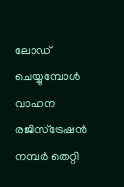ലോഡ് ചെയ്യുമ്പോൾ വാഹന രജിസ്ട്രേഷൻ നമ്പർ തെറ്റി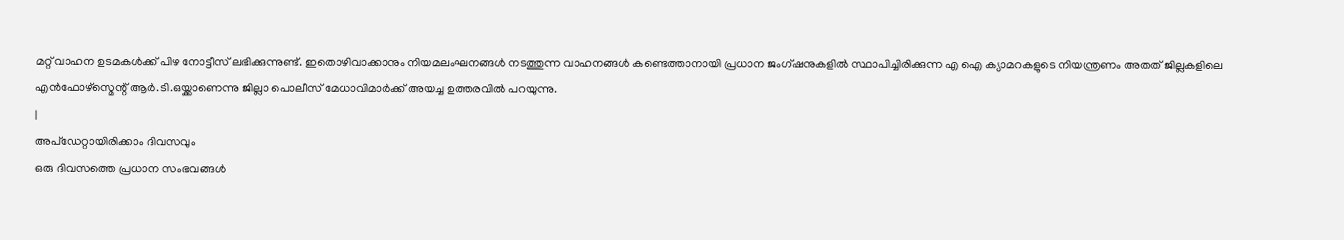മറ്റ് വാഹന ഉടമകൾക്ക് പിഴ നോട്ടീസ് ലഭിക്കുന്നുണ്ട്. ഇതൊഴിവാക്കാനും നിയമലംഘനങ്ങൾ നടത്തുന്ന വാഹനങ്ങൾ കണ്ടെത്താനായി പ്രധാന ജംഗ്ഷനുകളിൽ സ്ഥാപിച്ചിരിക്കുന്ന എ ഐ ക്യാമറകളുടെ നിയന്ത്രണം അതത് ജില്ലകളിലെ എൻഫോഴ്സ്മെന്റ് ആർ.ടി.ഒയ്ക്കാണെന്നു ജില്ലാ പൊലീസ് മേധാവിമാർക്ക് അയച്ച ഉത്തരവിൽ പറയുന്നു.
|
അപ്ഡേറ്റായിരിക്കാം ദിവസവും
ഒരു ദിവസത്തെ പ്രധാന സംഭവങ്ങൾ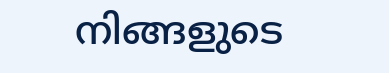നിങ്ങളുടെ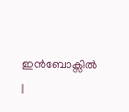ഇൻബോക്സിൽ |